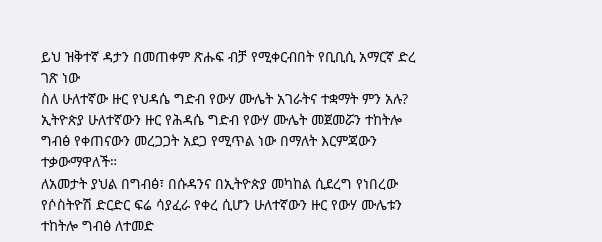ይህ ዝቅተኛ ዳታን በመጠቀም ጽሑፍ ብቻ የሚቀርብበት የቢቢሲ አማርኛ ድረ ገጽ ነው
ስለ ሁለተኛው ዙር የህዳሴ ግድብ የውሃ ሙሌት አገራትና ተቋማት ምን አሉ?
ኢትዮጵያ ሁለተኛውን ዙር የሕዳሴ ግድብ የውሃ ሙሌት መጀመሯን ተከትሎ ግብፅ የቀጠናውን መረጋጋት አደጋ የሚጥል ነው በማለት እርምጃውን ተቃውማዋለች።
ለአመታት ያህል በግብፅ፣ በሱዳንና በኢትዮጵያ መካከል ሲደረግ የነበረው የሶስትዮሽ ድርድር ፍሬ ሳያፈራ የቀረ ሲሆን ሁለተኛውን ዙር የውሃ ሙሌቱን ተከትሎ ግብፅ ለተመድ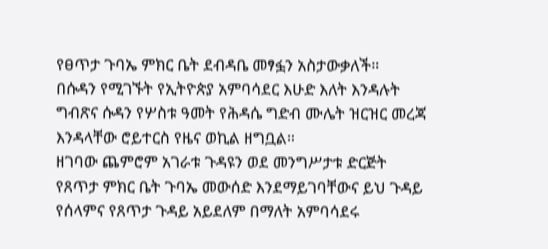የፀጥታ ጉባኤ ምክር ቤት ደብዳቤ መፃፏን አስታውቃለች።
በሱዳን የሚገኙት የኢትዮጵያ አምባሳደር እሁድ እለት እንዳሉት ግብጽና ሱዳን የሦስቱ ዓመት የሕዳሴ ግድብ ሙሌት ዝርዝር መረጃ እንዳላቸው ሮይተርስ የዜና ወኪል ዘግቧል።
ዘገባው ጨምሮም አገራቱ ጉዳዩን ወደ መንግሥታቱ ድርጅት የጸጥታ ምክር ቤት ጉባኤ መውሰድ እንደማይገባቸውና ይህ ጉዳይ የሰላምና የጸጥታ ጉዳይ አይደለም በማለት አምባሳደሩ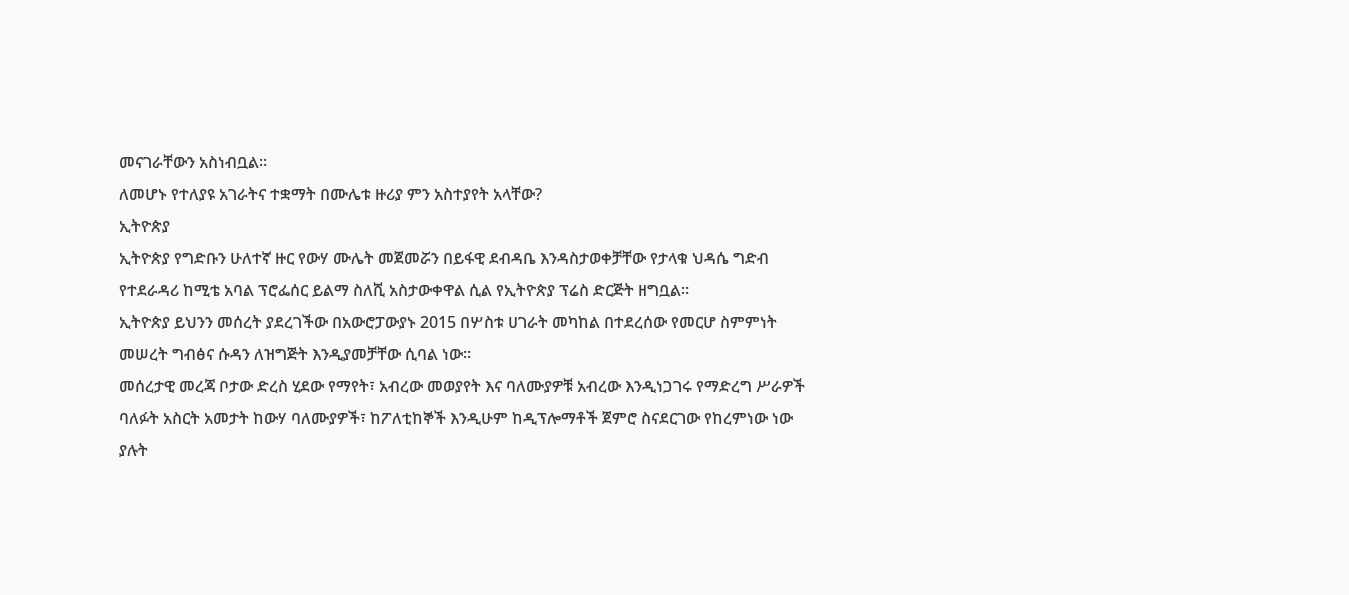መናገራቸውን አስነብቧል።
ለመሆኑ የተለያዩ አገራትና ተቋማት በሙሌቱ ዙሪያ ምን አስተያየት አላቸው?
ኢትዮጵያ
ኢትዮጵያ የግድቡን ሁለተኛ ዙር የውሃ ሙሌት መጀመሯን በይፋዊ ደብዳቤ እንዳስታወቀቻቸው የታላቁ ህዳሴ ግድብ የተደራዳሪ ከሚቴ አባል ፕሮፌሰር ይልማ ስለሺ አስታውቀዋል ሲል የኢትዮጵያ ፕሬስ ድርጅት ዘግቧል፡፡
ኢትዮጵያ ይህንን መሰረት ያደረገችው በአውሮፓውያኑ 2015 በሦስቱ ሀገራት መካከል በተደረሰው የመርሆ ስምምነት መሠረት ግብፅና ሱዳን ለዝግጅት እንዲያመቻቸው ሲባል ነው።
መሰረታዊ መረጃ ቦታው ድረስ ሂደው የማየት፣ አብረው መወያየት እና ባለሙያዎቹ አብረው እንዲነጋገሩ የማድረግ ሥራዎች ባለፉት አስርት አመታት ከውሃ ባለሙያዎች፣ ከፖለቲከኞች እንዲሁም ከዲፕሎማቶች ጀምሮ ስናደርገው የከረምነው ነው ያሉት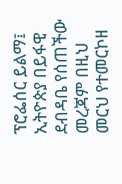ፕሮፌሰር ይልማ፤ ኢትዮጵያ በይፋዊ ደብዳቤ የሰጠችው መረጃም በዚህ መርህ የተመርኮዘ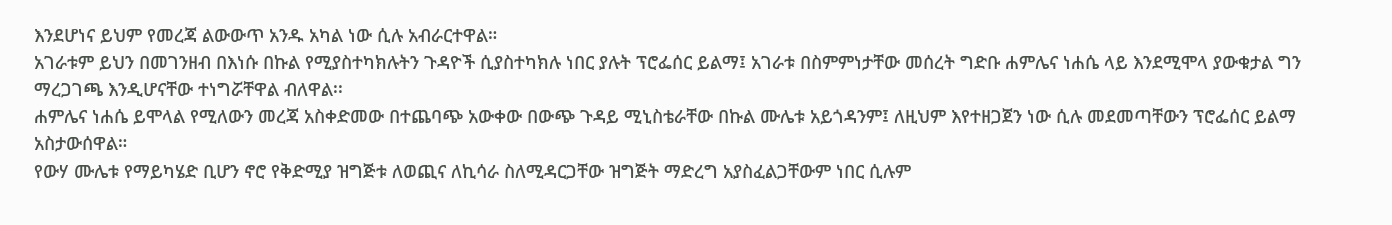እንደሆነና ይህም የመረጃ ልውውጥ አንዱ አካል ነው ሲሉ አብራርተዋል።
አገራቱም ይህን በመገንዘብ በእነሱ በኩል የሚያስተካክሉትን ጉዳዮች ሲያስተካክሉ ነበር ያሉት ፕሮፌሰር ይልማ፤ አገራቱ በስምምነታቸው መሰረት ግድቡ ሐምሌና ነሐሴ ላይ እንደሚሞላ ያውቁታል ግን ማረጋገጫ እንዲሆናቸው ተነግሯቸዋል ብለዋል፡፡
ሐምሌና ነሐሴ ይሞላል የሚለውን መረጃ አስቀድመው በተጨባጭ አውቀው በውጭ ጉዳይ ሚኒስቴራቸው በኩል ሙሌቱ አይጎዳንም፤ ለዚህም እየተዘጋጀን ነው ሲሉ መደመጣቸውን ፕሮፌሰር ይልማ አስታውሰዋል።
የውሃ ሙሌቱ የማይካሄድ ቢሆን ኖሮ የቅድሚያ ዝግጅቱ ለወጪና ለኪሳራ ስለሚዳርጋቸው ዝግጅት ማድረግ አያስፈልጋቸውም ነበር ሲሉም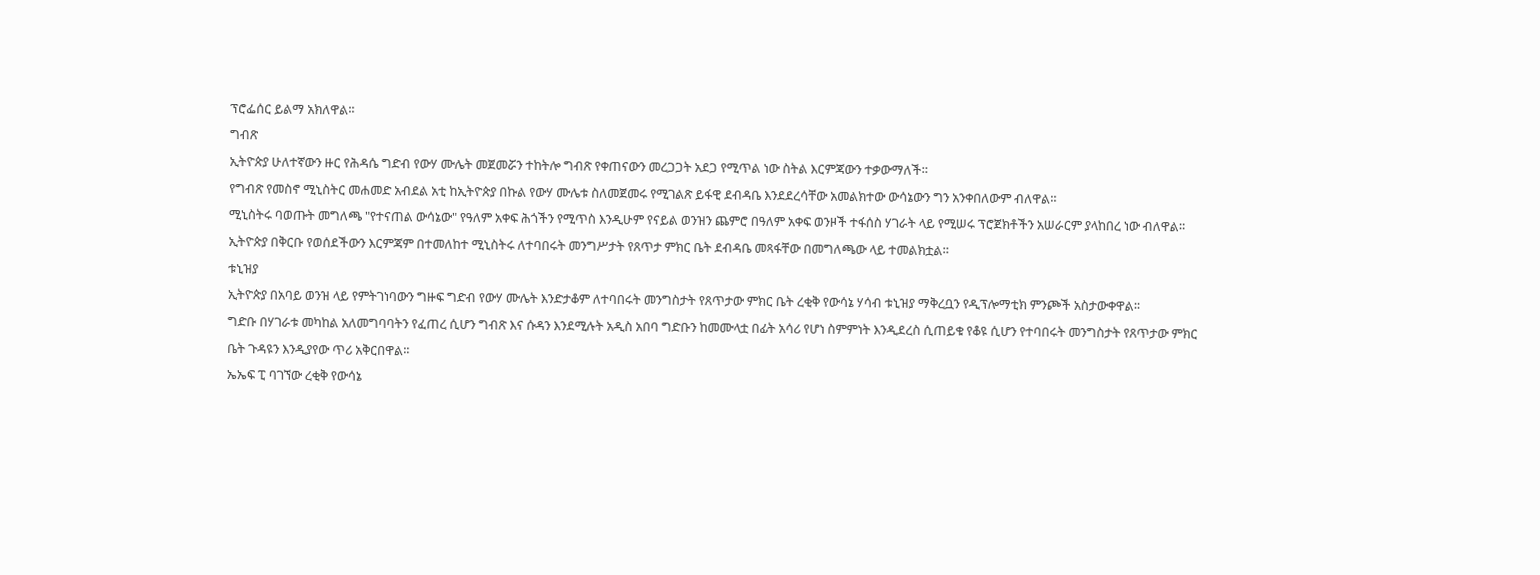ፕሮፌሰር ይልማ አክለዋል፡፡
ግብጽ
ኢትዮጵያ ሁለተኛውን ዙር የሕዳሴ ግድብ የውሃ ሙሌት መጀመሯን ተከትሎ ግብጽ የቀጠናውን መረጋጋት አደጋ የሚጥል ነው ስትል እርምጃውን ተቃውማለች።
የግብጽ የመስኖ ሚኒስትር መሐመድ አብደል አቲ ከኢትዮጵያ በኩል የውሃ ሙሌቱ ስለመጀመሩ የሚገልጽ ይፋዊ ደብዳቤ እንደደረሳቸው አመልክተው ውሳኔውን ግን አንቀበለውም ብለዋል።
ሚኒስትሩ ባወጡት መግለጫ "የተናጠል ውሳኔው" የዓለም አቀፍ ሕጎችን የሚጥስ እንዲሁም የናይል ወንዝን ጨምሮ በዓለም አቀፍ ወንዞች ተፋሰስ ሃገራት ላይ የሚሠሩ ፕሮጀክቶችን አሠራርም ያላከበረ ነው ብለዋል።
ኢትዮጵያ በቅርቡ የወሰደችውን እርምጃም በተመለከተ ሚኒስትሩ ለተባበሩት መንግሥታት የጸጥታ ምክር ቤት ደብዳቤ መጻፋቸው በመግለጫው ላይ ተመልክቷል።
ቱኒዝያ
ኢትዮጵያ በአባይ ወንዝ ላይ የምትገነባውን ግዙፍ ግድብ የውሃ ሙሌት እንድታቆም ለተባበሩት መንግስታት የጸጥታው ምክር ቤት ረቂቅ የውሳኔ ሃሳብ ቱኒዝያ ማቅረቧን የዲፕሎማቲክ ምንጮች አስታውቀዋል፡፡
ግድቡ በሃገራቱ መካከል አለመግባባትን የፈጠረ ሲሆን ግብጽ እና ሱዳን እንደሚሉት አዲስ አበባ ግድቡን ከመሙላቷ በፊት አሳሪ የሆነ ስምምነት እንዲደረስ ሲጠይቁ የቆዩ ሲሆን የተባበሩት መንግስታት የጸጥታው ምክር ቤት ጉዳዩን እንዲያየው ጥሪ አቅርበዋል፡፡
ኤኤፍ ፒ ባገኘው ረቂቅ የውሳኔ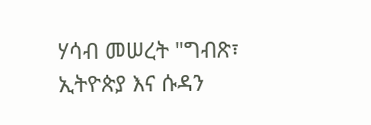ሃሳብ መሠረት "ግብጽ፣ ኢትዮጵያ እና ሱዳን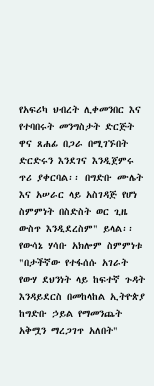የአፍሪካ ህብረት ሊቀመንበር እና የተባበሩት መንግስታት ድርጅት ዋና ጸሐፊ በጋራ በሚገኙበት ድርድሩን እንደገና እንዲጀምሩ ጥሪ ያቀርባል፡፡ በግድቡ ሙሌት እና አሠራር ላይ አስገዳጅ የሆነ ስምምነት በስድስት ወር ጊዜ ውስጥ እንዲደረስም" ይላል፡፡
የውሳኔ ሃሳቡ አክሎም ስምምነቱ "በታችኛው የተፋሰሱ አገራት የውሃ ደህንነት ላይ ከፍተኛ ጉዳት እንዳይደርስ በመከላከል ኢትዮጵያ ከግድቡ ኃይል የማመንጨት አቅሟን ማረጋገጥ አለበት"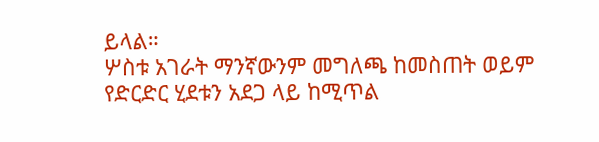ይላል።
ሦስቱ አገራት ማንኛውንም መግለጫ ከመስጠት ወይም የድርድር ሂደቱን አደጋ ላይ ከሚጥል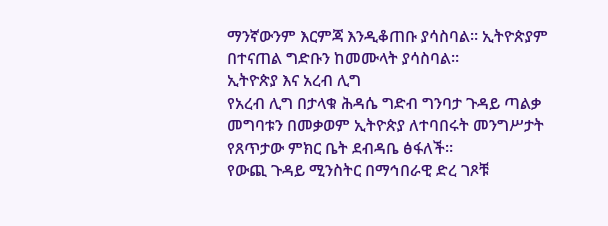ማንኛውንም እርምጃ እንዲቆጠቡ ያሳስባል። ኢትዮጵያም በተናጠል ግድቡን ከመሙላት ያሳስባል።
ኢትዮጵያ እና አረብ ሊግ
የአረብ ሊግ በታላቁ ሕዳሴ ግድብ ግንባታ ጉዳይ ጣልቃ መግባቱን በመቃወም ኢትዮጵያ ለተባበሩት መንግሥታት የጸጥታው ምክር ቤት ደብዳቤ ፅፋለች።
የውጪ ጉዳይ ሚንስትር በማኅበራዊ ድረ ገጾቹ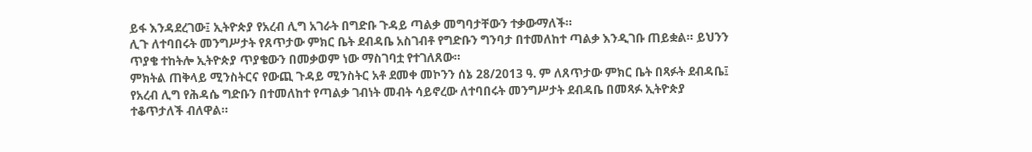ይፋ እንዳደረገው፤ ኢትዮጵያ የአረብ ሊግ አገራት በግድቡ ጉዳይ ጣልቃ መግባታቸውን ተቃውማለች።
ሊጉ ለተባበሩት መንግሥታት የጸጥታው ምክር ቤት ደብዳቤ አስገብቶ የግድቡን ግንባታ በተመለከተ ጣልቃ እንዲገቡ ጠይቋል። ይህንን ጥያቄ ተከትሎ ኢትዮጵያ ጥያቄውን በመቃወም ነው ማስገባቷ የተገለጸው።
ምክትል ጠቅላይ ሚንስትርና የውጪ ጉዳይ ሚንስትር አቶ ደመቀ መኮንን ሰኔ 28/2013 ዓ. ም ለጸጥታው ምክር ቤት በጻፉት ደብዳቤ፤ የአረብ ሊግ የሕዳሴ ግድቡን በተመለከተ የጣልቃ ገብነት መብት ሳይኖረው ለተባበሩት መንግሥታት ደብዳቤ በመጻፉ ኢትዮጵያ ተቆጥታለች ብለዋል።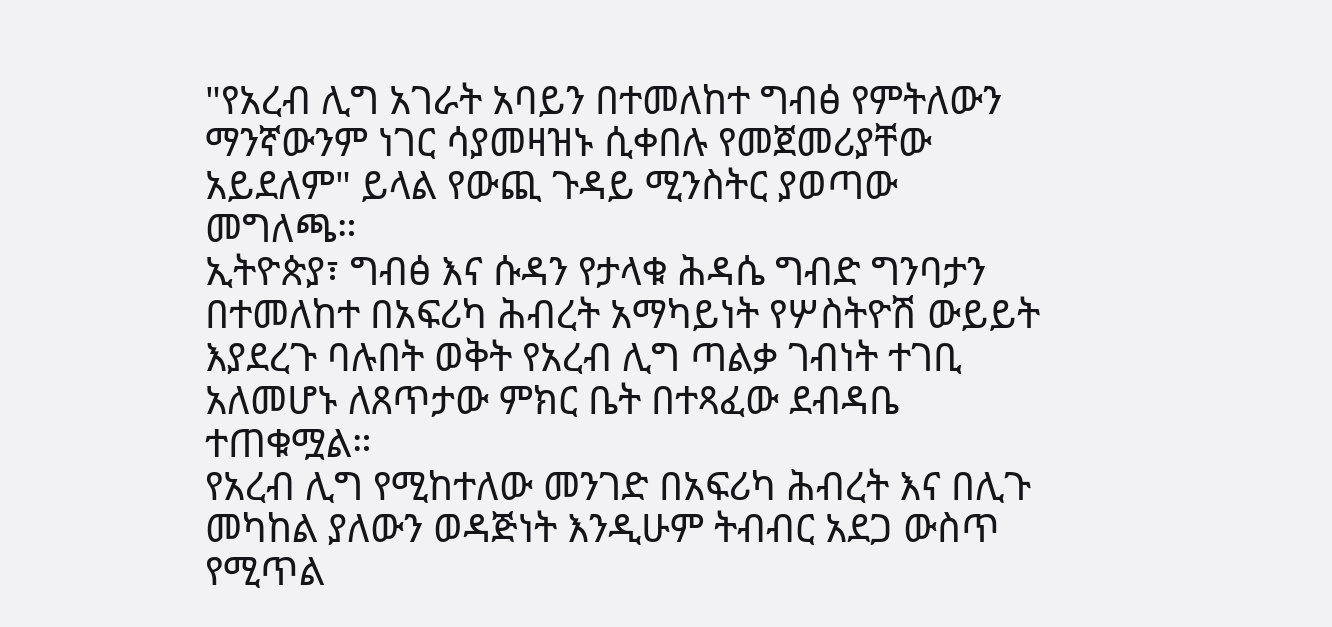"የአረብ ሊግ አገራት አባይን በተመለከተ ግብፅ የምትለውን ማንኛውንም ነገር ሳያመዛዝኑ ሲቀበሉ የመጀመሪያቸው አይደለም" ይላል የውጪ ጉዳይ ሚንስትር ያወጣው መግለጫ።
ኢትዮጵያ፣ ግብፅ እና ሱዳን የታላቁ ሕዳሴ ግብድ ግንባታን በተመለከተ በአፍሪካ ሕብረት አማካይነት የሦስትዮሽ ውይይት እያደረጉ ባሉበት ወቅት የአረብ ሊግ ጣልቃ ገብነት ተገቢ አለመሆኑ ለጸጥታው ምክር ቤት በተጻፈው ደብዳቤ ተጠቁሟል።
የአረብ ሊግ የሚከተለው መንገድ በአፍሪካ ሕብረት እና በሊጉ መካከል ያለውን ወዳጅነት እንዲሁም ትብብር አደጋ ውስጥ የሚጥል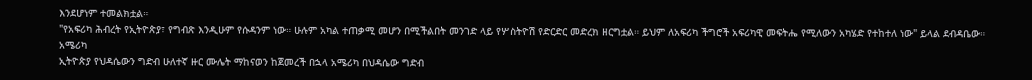እንደሆነም ተመልክቷል።
"የአፍሪካ ሕብረት የኢትዮጵያ፣ የግብጽ እንዲሁም የሱዳንም ነው። ሁሉም አካል ተጠቃሚ መሆን በሚችልበት መንገድ ላይ የሦስትዮሽ የድርድር መድረክ ዘርግቷል። ይህም ለአፍሪካ ችግሮች አፍሪካዊ መፍትሔ የሚለውን አካሄድ የተከተለ ነው" ይላል ደብዳቤው።
አሜሪካ
ኢትዮጵያ የህዳሴውን ግድብ ሁለተኛ ዙር ሙሌት ማከናወን ከጀመረች በኋላ አሜሪካ በህዳሴው ግድብ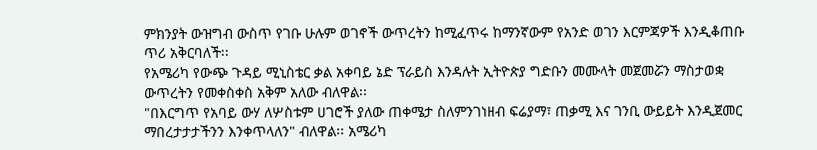ምክንያት ውዝግብ ውስጥ የገቡ ሁሉም ወገኖች ውጥረትን ከሚፈጥሩ ከማንኛውም የአንድ ወገን እርምጃዎች እንዲቆጠቡ ጥሪ አቅርባለች፡፡
የአሜሪካ የውጭ ጉዳይ ሚኒስቴር ቃል አቀባይ ኔድ ፕራይስ እንዳሉት ኢትዮጵያ ግድቡን መሙላት መጀመሯን ማስታወቋ ውጥረትን የመቀስቀስ አቅም አለው ብለዋል፡፡
"በእርግጥ የአባይ ውሃ ለሦስቱም ሀገሮች ያለው ጠቀሜታ ስለምንገነዘብ ፍሬያማ፣ ጠቃሚ እና ገንቢ ውይይት እንዲጀመር ማበረታታታችንን እንቀጥላለን" ብለዋል፡፡ አሜሪካ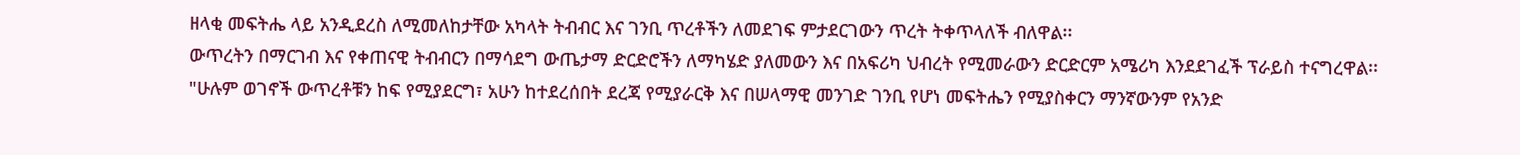ዘላቂ መፍትሔ ላይ አንዲደረስ ለሚመለከታቸው አካላት ትብብር እና ገንቢ ጥረቶችን ለመደገፍ ምታደርገውን ጥረት ትቀጥላለች ብለዋል፡፡
ውጥረትን በማርገብ እና የቀጠናዊ ትብብርን በማሳደግ ውጤታማ ድርድሮችን ለማካሄድ ያለመውን እና በአፍሪካ ህብረት የሚመራውን ድርድርም አሜሪካ እንደደገፈች ፕራይስ ተናግረዋል፡፡
"ሁሉም ወገኖች ውጥረቶቹን ከፍ የሚያደርግ፣ አሁን ከተደረሰበት ደረጃ የሚያራርቅ እና በሠላማዊ መንገድ ገንቢ የሆነ መፍትሔን የሚያስቀርን ማንኛውንም የአንድ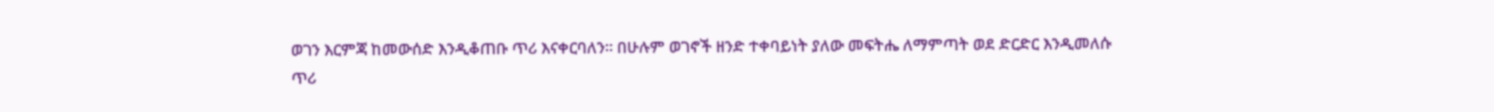ወገን እርምጃ ከመውሰድ እንዲቆጠቡ ጥሪ እናቀርባለን። በሁሉም ወገኖች ዘንድ ተቀባይነት ያለው መፍትሔ ለማምጣት ወደ ድርድር እንዲመለሱ ጥሪ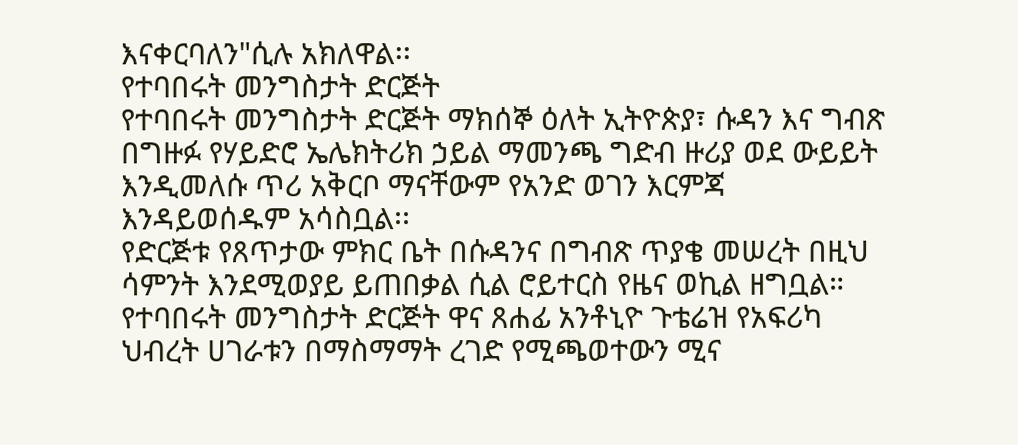እናቀርባለን"ሲሉ አክለዋል፡፡
የተባበሩት መንግስታት ድርጅት
የተባበሩት መንግስታት ድርጅት ማክሰኞ ዕለት ኢትዮጵያ፣ ሱዳን እና ግብጽ በግዙፉ የሃይድሮ ኤሌክትሪክ ኃይል ማመንጫ ግድብ ዙሪያ ወደ ውይይት እንዲመለሱ ጥሪ አቅርቦ ማናቸውም የአንድ ወገን እርምጃ እንዳይወሰዱም አሳስቧል፡፡
የድርጅቱ የጸጥታው ምክር ቤት በሱዳንና በግብጽ ጥያቄ መሠረት በዚህ ሳምንት እንደሚወያይ ይጠበቃል ሲል ሮይተርስ የዜና ወኪል ዘግቧል።
የተባበሩት መንግስታት ድርጅት ዋና ጸሐፊ አንቶኒዮ ጉቴሬዝ የአፍሪካ ህብረት ሀገራቱን በማስማማት ረገድ የሚጫወተውን ሚና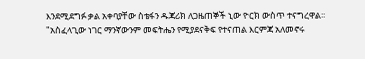እንደሚደግፉ ቃል አቀባያቸው ስቴፋን ዱጃሪክ ለጋዜጠኞች ኒው ዮርክ ውስጥ ተናግረዋል፡፡
"አስፈላጊው ነገር ማንኛውንም መፍትሔን የሚያደናቅፍ የተናጠል እርምጃ አለመኖሩ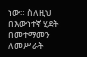ነው። ስለዚህ በእውነተኛ ሂደት በመተማመን ለመሥራት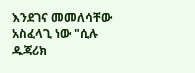እንደገና መመለሳቸው አስፈላጊ ነው "ሲሉ ዱጃሪክ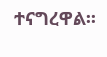ተናግረዋል፡፡